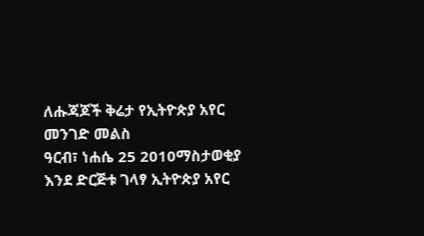ለሑጃጆች ቅሬታ የኢትዮጵያ አየር መንገድ መልስ
ዓርብ፣ ነሐሴ 25 2010ማስታወቂያ
እንደ ድርጅቱ ገላፃ ኢትዮጵያ አየር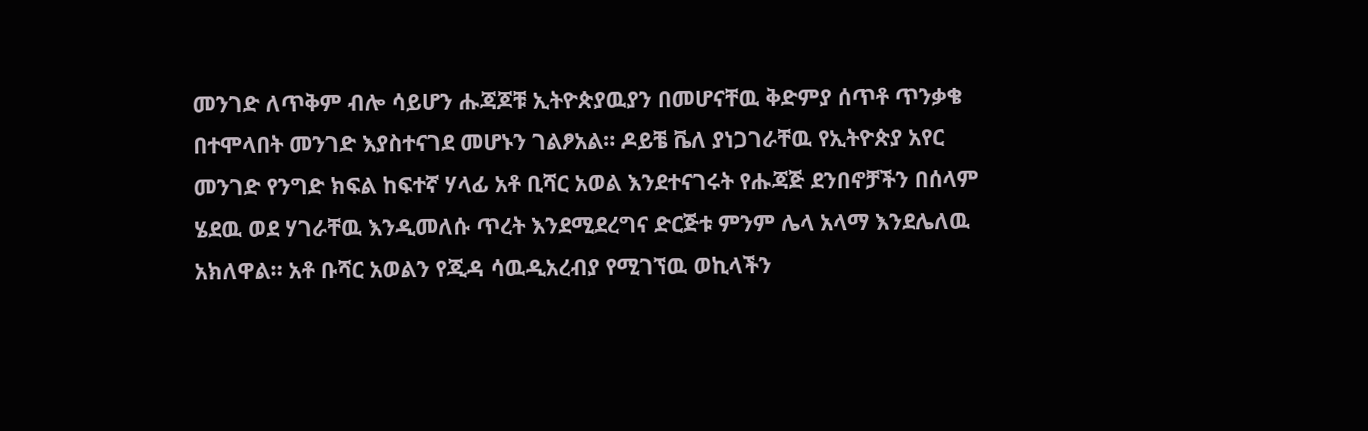መንገድ ለጥቅም ብሎ ሳይሆን ሑጃጆቹ ኢትዮጵያዉያን በመሆናቸዉ ቅድምያ ሰጥቶ ጥንቃቄ በተሞላበት መንገድ እያስተናገደ መሆኑን ገልፆአል። ዶይቼ ቬለ ያነጋገራቸዉ የኢትዮጵያ አየር መንገድ የንግድ ክፍል ከፍተኛ ሃላፊ አቶ ቢሻር አወል እንደተናገሩት የሑጃጅ ደንበኖቻችን በሰላም ሄደዉ ወደ ሃገራቸዉ እንዲመለሱ ጥረት እንደሚደረግና ድርጅቱ ምንም ሌላ አላማ እንደሌለዉ አክለዋል። አቶ ቡሻር አወልን የጂዳ ሳዉዲአረብያ የሚገኘዉ ወኪላችን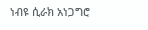ነብዩ ሲራክ አነጋግሮ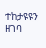ተከታዩዩን ዘገባ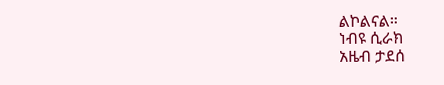ልኮልናል።
ነብዩ ሲራክ
አዜብ ታደሰ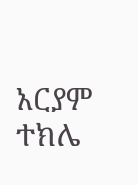አርያም ተክሌ